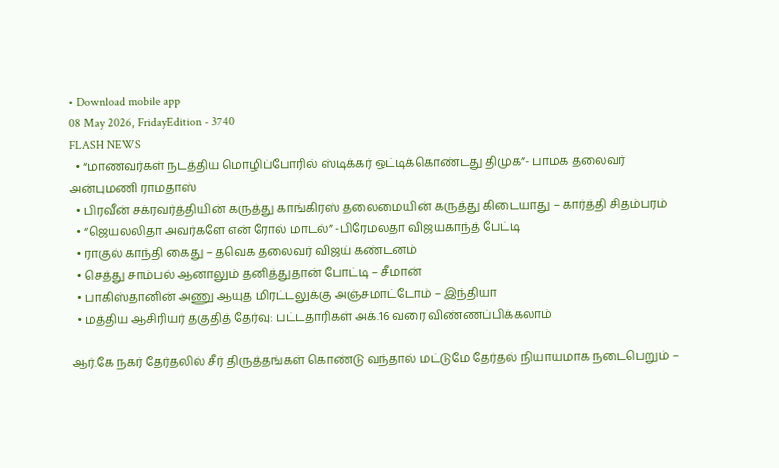• Download mobile app
08 May 2026, FridayEdition - 3740
FLASH NEWS
  • “மாணவர்கள் நடத்திய மொழிப்போரில் ஸ்டிக்கர் ஒட்டிக்கொண்டது திமுக”- பாமக தலைவர் அன்புமணி ராமதாஸ்
  • பிரவீன் சக்ரவர்த்தியின் கருத்து காங்கிரஸ் தலைமையின் கருத்து கிடையாது – கார்த்தி சிதம்பரம்
  • “ஜெயலலிதா அவர்களே என் ரோல் மாடல்” -பிரேமலதா விஜயகாந்த் பேட்டி
  • ராகுல் காந்தி கைது – தவெக தலைவர் விஜய் கண்டனம்
  • செத்து சாம்பல் ஆனாலும் தனித்துதான் போட்டி – சீமான்
  • பாகிஸ்தானின் அணு ஆயுத மிரட்டலுக்கு அஞ்சமாட்டோம் – இந்தியா
  • மத்திய ஆசிரியர் தகுதித் தேர்வு: பட்டதாரிகள் அக்.16 வரை விண்ணப்பிக்கலாம்

ஆர்.கே நகர் தேர்தலில் சீர் திருத்தங்கள் கொண்டு வந்தால் மட்டுமே தேர்தல் நியாயமாக நடைபெறும் –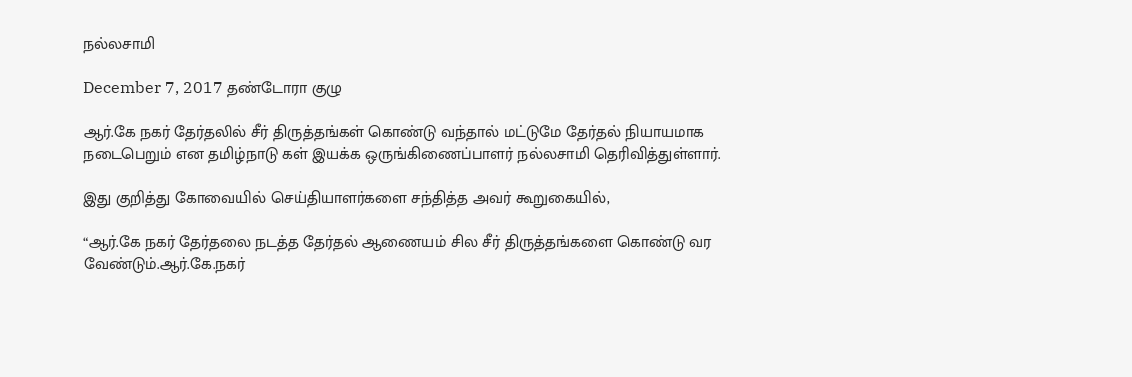நல்லசாமி

December 7, 2017 தண்டோரா குழு

ஆர்.கே நகர் தேர்தலில் சீர் திருத்தங்கள் கொண்டு வந்தால் மட்டுமே தேர்தல் நியாயமாக நடைபெறும் என தமிழ்நாடு கள் இயக்க ஒருங்கிணைப்பாளர் நல்லசாமி தெரிவித்துள்ளார்.

இது குறித்து கோவையில் செய்தியாளர்களை சந்தித்த அவர் கூறுகையில்,

“ஆர்.கே நகர் தேர்தலை நடத்த தேர்தல் ஆணையம் சில சீர் திருத்தங்களை கொண்டு வர வேண்டும்.ஆர்.கே.நகர்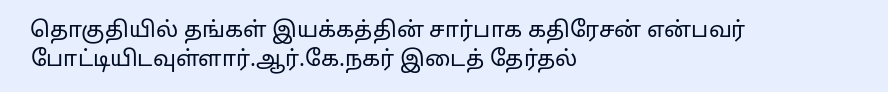தொகுதியில் தங்கள் இயக்கத்தின் சார்பாக கதிரேசன் என்பவர் போட்டியிடவுள்ளார்.ஆர்.கே.நகர் இடைத் தேர்தல்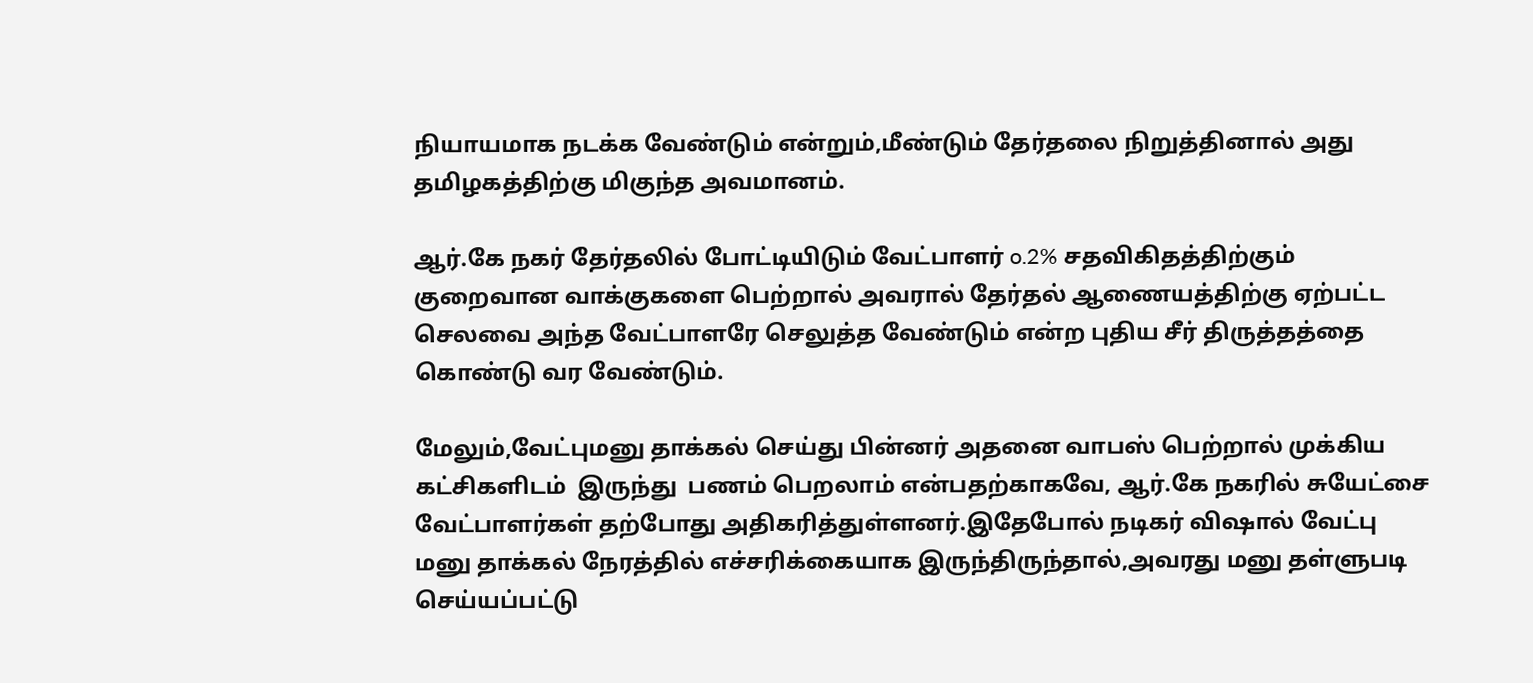நியாயமாக நடக்க வேண்டும் என்றும்,மீண்டும் தேர்தலை நிறுத்தினால் அது தமிழகத்திற்கு மிகுந்த அவமானம்.

ஆர்.கே நகர் தேர்தலில் போட்டியிடும் வேட்பாளர் o.2% சதவிகிதத்திற்கும் குறைவான வாக்குகளை பெற்றால் அவரால் தேர்தல் ஆணையத்திற்கு ஏற்பட்ட செலவை அந்த வேட்பாளரே செலுத்த வேண்டும் என்ற புதிய சீர் திருத்தத்தை கொண்டு வர வேண்டும்.

மேலும்,வேட்புமனு தாக்கல் செய்து பின்னர் அதனை வாபஸ் பெற்றால் முக்கிய கட்சிகளிடம்  இருந்து  பணம் பெறலாம் என்பதற்காகவே, ஆர்.கே நகரில் சுயேட்சை வேட்பாளர்கள் தற்போது அதிகரித்துள்ளனர்.இதேபோல் நடிகர் விஷால் வேட்பு மனு தாக்கல் நேரத்தில் எச்சரிக்கையாக இருந்திருந்தால்,அவரது மனு தள்ளுபடி செய்யப்பட்டு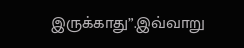இருக்காது”.இவ்வாறு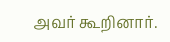அவர் கூறினார்.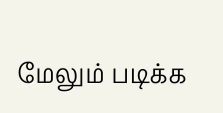மேலும் படிக்க